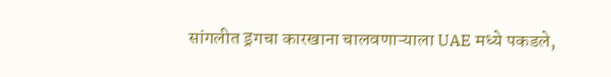सांगलीत ड्रगचा कारखाना चालवणाऱ्याला UAE मध्ये पकडले,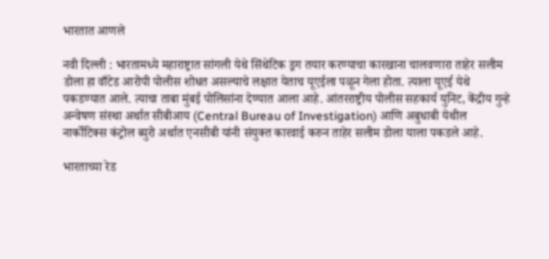भारतात आणले

नवी दिल्ली : भारतामध्ये महाराष्ट्रात सांगली येथे सिंथेटिक ड्रग तयार करण्याचा कारखाना चालवणारा ताहेर सलीम डोला हा वाँटेड आरोपी पोलीस शोधत असल्याचे लक्षात येताच यूएईला पळून गेला होता. त्याला यूएई येथे पकडण्यात आले. त्याचा ताबा मुंबई पोलिसांना देण्यात आला आहे. आंतरराष्ट्रीय पोलीस सहकार्य युनिट, केंद्रीय गुन्हे अन्वेषण संस्था अर्थात सीबीआय (Central Bureau of Investigation) आणि अबुधाबी येथील नार्कोटिक्स कंट्रोल ब्युरो अर्थात एनसीबी यांनी संयुक्त कारवाई करुन ताहेर सलीम डोला याला पकडले आहे.

भारताच्या रेड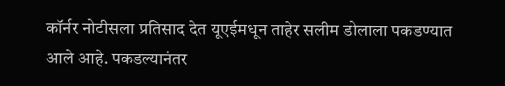कॉर्नर नोटीसला प्रतिसाद देत यूएईमधून ताहेर सलीम डोलाला पकडण्यात आले आहे. पकडल्यानंतर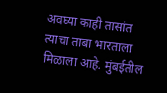अवघ्या काही तासांत त्याचा ताबा भारताला मिळाला आहे. मुंबईतील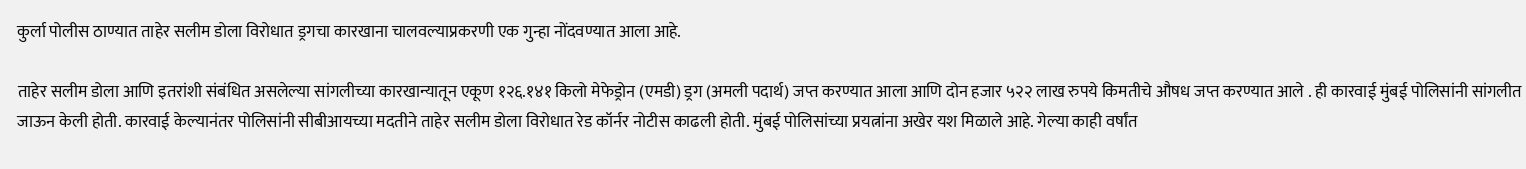कुर्ला पोलीस ठाण्यात ताहेर सलीम डोला विरोधात ड्रगचा कारखाना चालवल्याप्रकरणी एक गुन्हा नोंदवण्यात आला आहे.

ताहेर सलीम डोला आणि इतरांशी संबंधित असलेल्या सांगलीच्या कारखान्यातून एकूण १२६.१४१ किलो मेफेड्रोन (एमडी) ड्रग (अमली पदार्थ) जप्त करण्यात आला आणि दोन हजार ५२२ लाख रुपये किमतीचे औषध जप्त करण्यात आले . ही कारवाई मुंबई पोलिसांनी सांगलीत जाऊन केली होती. कारवाई केल्यानंतर पोलिसांनी सीबीआयच्या मदतीने ताहेर सलीम डोला विरोधात रेड कॉर्नर नोटीस काढली होती. मुंबई पोलिसांच्या प्रयत्नांना अखेर यश मिळाले आहे. गेल्या काही वर्षांत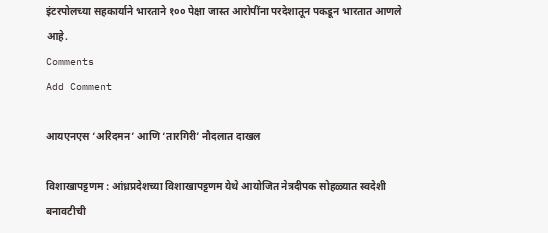इंटरपोलच्या सहकार्याने भारताने १०० पेक्षा जास्त आरोपींना परदेशातून पकडून भारतात आणले आहे.
Comments
Add Comment

आयएनएस ‘अरिदमन’ आणि ‘तारगिरी’ नौदलात दाखल

विशाखापट्टणम : आंध्रप्रदेशच्या विशाखापट्टणम येथे आयोजित नेत्रदीपक सोहळ्यात स्वदेशी बनावटीची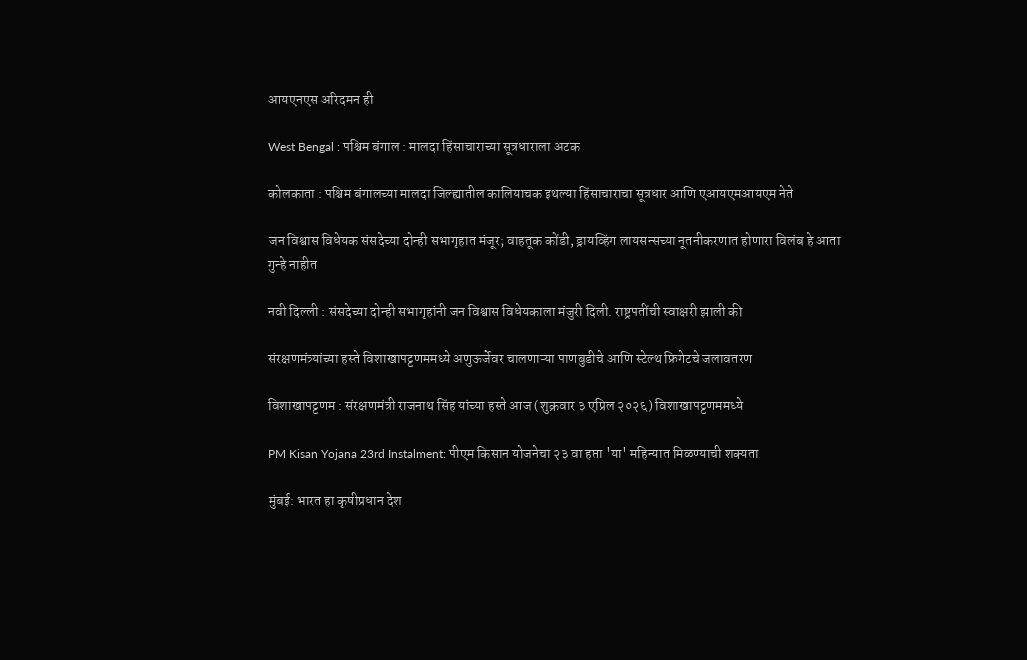आयएनएस अरिदमन ही

West Bengal : पश्चिम बंगाल : मालदा हिंसाचाराच्या सूत्रधाराला अटक

कोलकाता : पश्चिम बंगालच्या मालदा जिल्ह्यातील कालियाचक इथल्या हिंसाचाराचा सूत्रधार आणि एआयएमआयएम नेते

जन विश्वास विधेयक संसदेच्या दोन्ही सभागृहात मंजूर; वाहतूक कोंडी, ड्रायव्हिंग लायसन्सच्या नूतनीकरणात होणारा विलंब हे आता गुन्हे नाहीत

नवी दिल्ली : संसदेच्या दोन्ही सभागृहांनी जन विश्वास विधेयकाला मंजुरी दिली. राष्ट्रपतींची स्वाक्षरी झाली की

संरक्षणमंत्र्यांच्या हस्ते विशाखापट्टणममध्ये अणुऊर्जेवर चालणाऱ्या पाणबुडीचे आणि स्टेल्थ फ्रिगेटचे जलावतरण

विशाखापट्टणम : संरक्षणमंत्री राजनाथ सिंह यांच्या हस्ते आज (शुक्रवार ३ एप्रिल २०२६) विशाखापट्टणममध्ये

PM Kisan Yojana 23rd Instalment: पीएम किसान योजनेचा २३ वा हप्ता 'या' महिन्यात मिळण्याची शक्यता

मुंबई: भारत हा कृषीप्रधान देश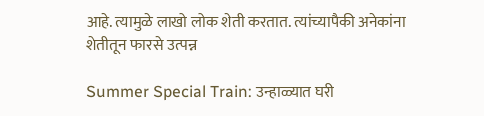आहे. त्यामुळे लाखो लोक शेती करतात. त्यांच्यापैकी अनेकांना शेतीतून फारसे उत्पन्न

Summer Special Train: उन्हाळ्यात घरी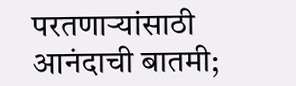परतणाऱ्यांसाठी आनंदाची बातमी;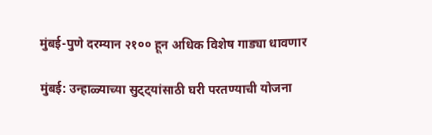मुंबई-पुणे दरम्यान २१०० हून अधिक विशेष गाड्या धावणार

मुंबई: उन्हाळ्याच्या सुट्ट्यांसाठी घरी परतण्याची योजना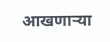आखणाऱ्या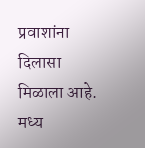प्रवाशांना दिलासा मिळाला आहे. मध्य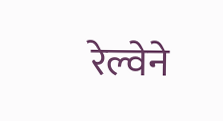रेल्वेने